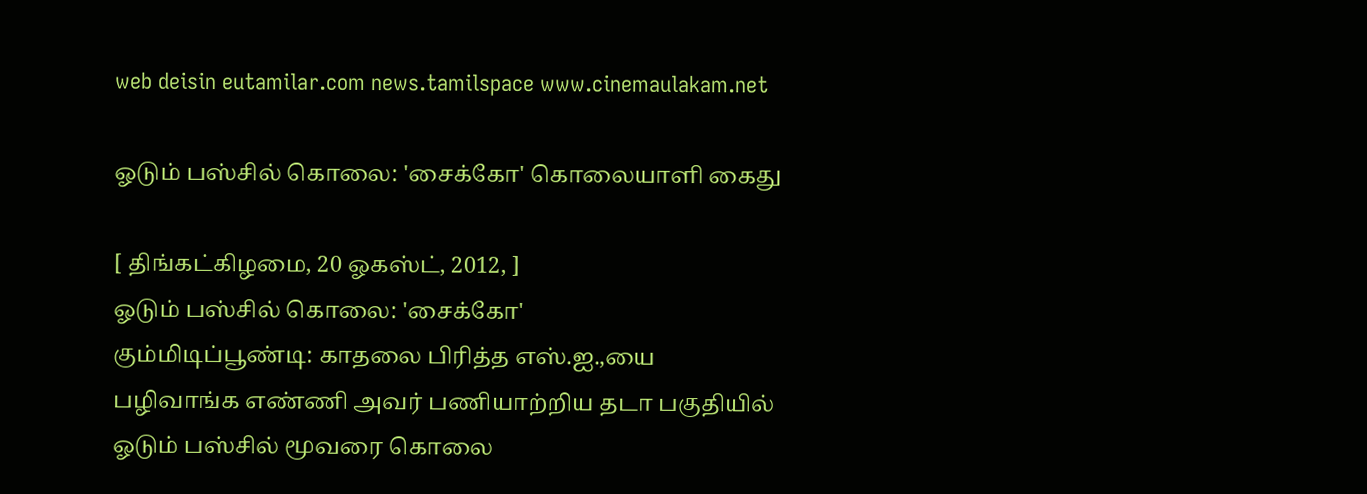web deisin eutamilar.com news.tamilspace www.cinemaulakam.net

ஓடும் பஸ்சில் கொலை: 'சைக்கோ' கொலையாளி கைது

[ திங்கட்கிழமை, 20 ஓகஸ்ட், 2012, ]
ஓடும் பஸ்சில் கொலை: 'சைக்கோ'
கும்மிடிப்பூண்டி: காதலை பிரித்த எஸ்.ஐ.,யை பழிவாங்க எண்ணி அவர் பணியாற்றிய தடா பகுதியில் ஓடும் பஸ்சில் மூவரை கொலை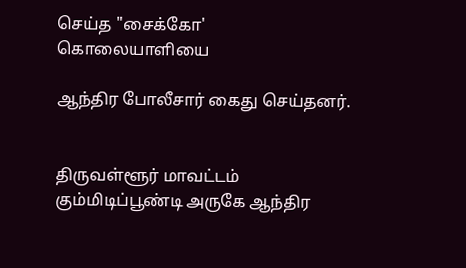செய்த "சைக்கோ' கொலையாளியை

ஆந்திர போலீசார் கைது செய்தனர்.


திருவள்ளூர் மாவட்டம் கும்மிடிப்பூண்டி அருகே ஆந்திர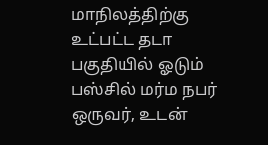மாநிலத்திற்கு உட்பட்ட தடா பகுதியில் ஓடும் பஸ்சில் மர்ம நபர் ஒருவர், உடன்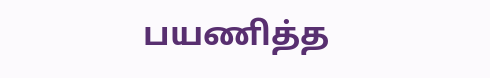பயணித்த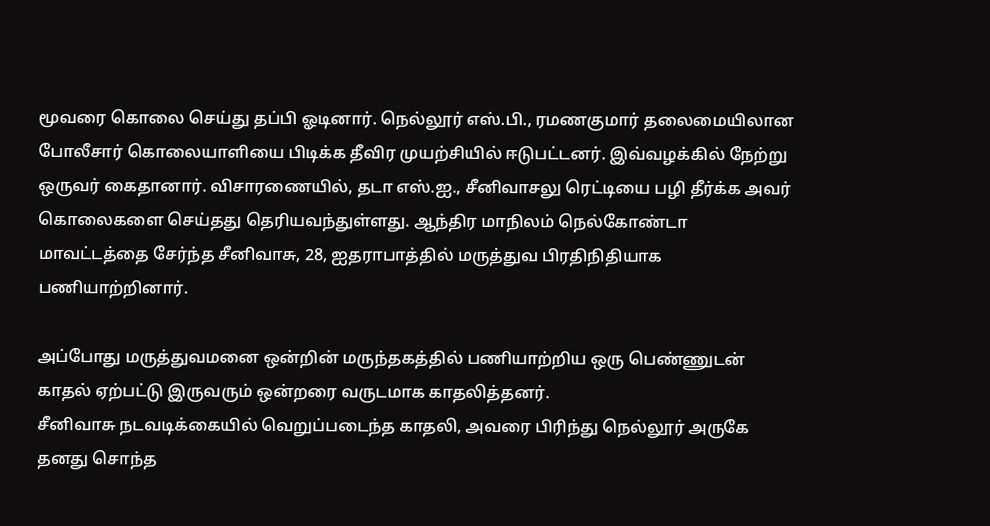மூவரை கொலை செய்து தப்பி ஓடினார். நெல்லூர் எஸ்.பி., ரமணகுமார் தலைமையிலான போலீசார் கொலையாளியை பிடிக்க தீவிர முயற்சியில் ஈடுபட்டனர். இவ்வழக்கில் நேற்று ஒருவர் கைதானார். விசாரணையில், தடா எஸ்.ஐ., சீனிவாசலு ரெட்டியை பழி தீர்க்க அவர் கொலைகளை செய்தது தெரியவந்துள்ளது. ஆந்திர மாநிலம் நெல்கோண்டா மாவட்டத்தை சேர்ந்த சீனிவாசு, 28, ஐதராபாத்தில் மருத்துவ பிரதிநிதியாக பணியாற்றினார்.

அப்போது மருத்துவமனை ஒன்றின் மருந்தகத்தில் பணியாற்றிய ஒரு பெண்ணுடன் காதல் ஏற்பட்டு இருவரும் ஒன்றரை வருடமாக காதலித்தனர்.
சீனிவாசு நடவடிக்கையில் வெறுப்படைந்த காதலி, அவரை பிரிந்து நெல்லூர் அருகே தனது சொந்த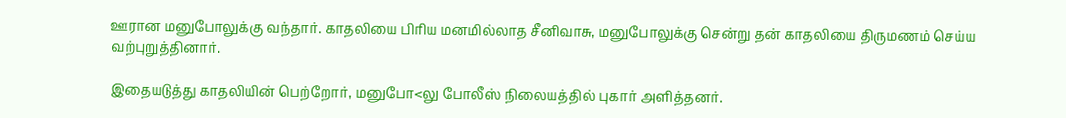ஊரான மனுபோலுக்கு வந்தார். காதலியை பிரிய மனமில்லாத சீனிவாசு, மனுபோலுக்கு சென்று தன் காதலியை திருமணம் செய்ய வற்புறுத்தினார்.

இதையடுத்து காதலியின் பெற்றோர், மனுபோ<லு போலீஸ் நிலையத்தில் புகார் அளித்தனர்.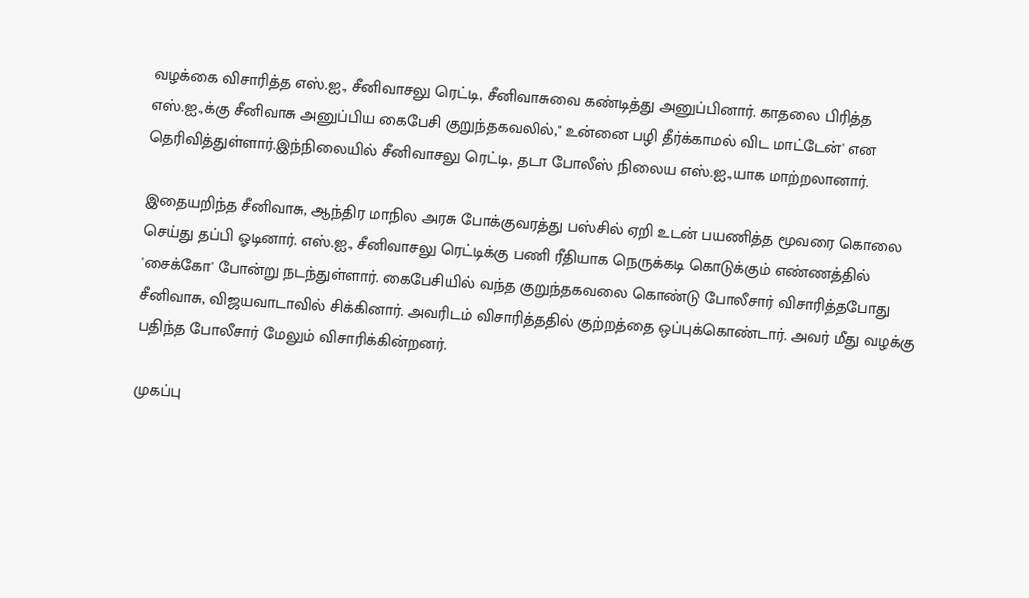வழக்கை விசாரித்த எஸ்.ஐ., சீனிவாசலு ரெட்டி, சீனிவாசுவை கண்டித்து அனுப்பினார். காதலை பிரித்த எஸ்.ஐ.,க்கு சீனிவாசு அனுப்பிய கைபேசி குறுந்தகவலில்," உன்னை பழி தீர்க்காமல் விட மாட்டேன்' என தெரிவித்துள்ளார்.இந்நிலையில் சீனிவாசலு ரெட்டி, தடா போலீஸ் நிலைய எஸ்.ஐ.,யாக மாற்றலானார்.

இதையறிந்த சீனிவாசு, ஆந்திர மாநில அரசு போக்குவரத்து பஸ்சில் ஏறி உடன் பயணித்த மூவரை கொலை செய்து தப்பி ஓடினார். எஸ்.ஐ., சீனிவாசலு ரெட்டிக்கு பணி ரீதியாக நெருக்கடி கொடுக்கும் எண்ணத்தில் 'சைக்கோ' போன்று நடந்துள்ளார். கைபேசியில் வந்த குறுந்தகவலை கொண்டு போலீசார் விசாரித்தபோது சீனிவாசு, விஜயவாடாவில் சிக்கினார். அவரிடம் விசாரித்ததில் குற்றத்தை ஒப்புக்கொண்டார். அவர் மீது வழக்கு பதிந்த போலீசார் மேலும் விசாரிக்கின்றனர்.

முகப்பு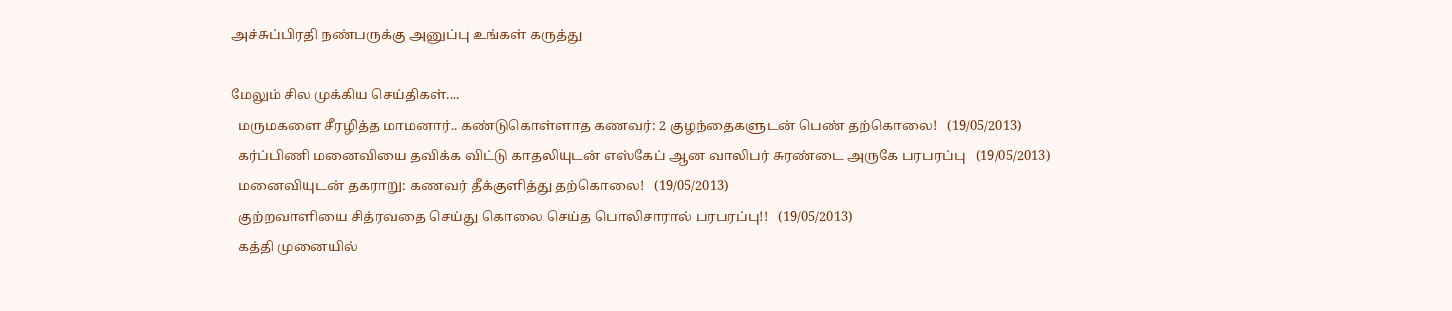அச்சுப்பிரதி நண்பருக்கு அனுப்பு உங்கள் கருத்து

மேலும் சில முக்கிய செய்திகள்....
  மருமகளை சீரழித்த மாமனார்.. கண்டுகொள்ளாத கணவர்: 2 குழந்தைகளுடன் பெண் தற்கொலை!   (19/05/2013)
  கர்ப்பிணி மனைவியை தவிக்க விட்டு காதலியுடன் எஸ்கேப் ஆன வாலிபர் சுரண்டை அருகே பரபரப்பு   (19/05/2013)
  மனைவியுடன் தகராறு: கணவர் தீக்குளித்து தற்கொலை!   (19/05/2013)
  குற்றவாளியை சித்ரவதை செய்து கொலை செய்த பொலிசாரால் பரபரப்பு!!   (19/05/2013)
  கத்தி முனையில்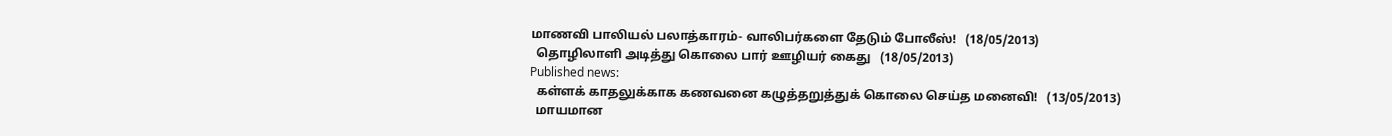மாணவி பாலியல் பலாத்காரம்- வாலிபர்களை தேடும் போலீஸ்!   (18/05/2013)
  தொழிலாளி அடித்து கொலை பார் ஊழியர் கைது   (18/05/2013)
Published news:
  கள்ளக் காதலுக்காக கணவனை கழுத்தறுத்துக் கொலை செய்த மனைவி!   (13/05/2013)
  மாயமான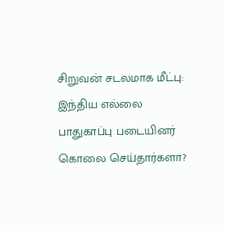சிறுவன் சடலமாக மீட்பு: இந்திய எல்லை பாதுகாப்பு படையினர் கொலை செய்தார்களா?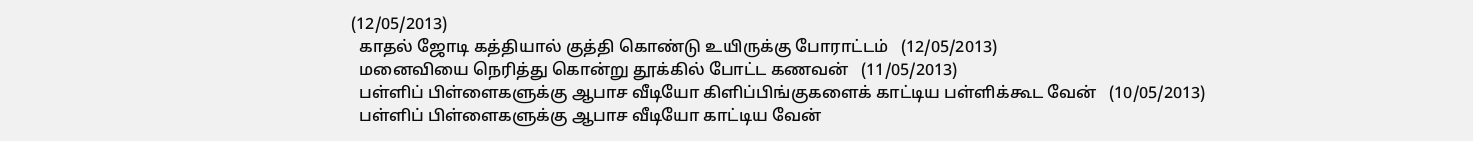(12/05/2013)
  காதல் ஜோடி கத்தியால் குத்தி கொண்டு உயிருக்கு போராட்டம்   (12/05/2013)
  மனைவியை நெரித்து கொன்று தூக்கில் போட்ட கணவன்   (11/05/2013)
  பள்ளிப் பிள்ளைகளுக்கு ஆபாச வீடியோ கிளிப்பிங்குகளைக் காட்டிய பள்ளிக்கூட வேன்   (10/05/2013)
  பள்ளிப் பிள்ளைகளுக்கு ஆபாச வீடியோ காட்டிய வேன்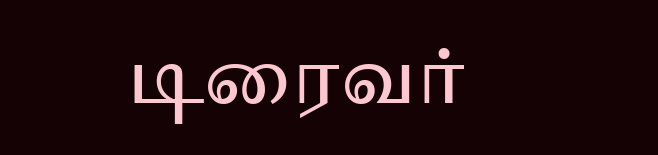டிரைவர்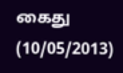கைது   (10/05/2013)